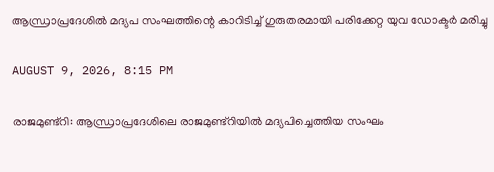ആന്ധ്രാപ്രദേശില്‍ മദ്യപ സംഘത്തിന്റെ കാറിടിച്ച് ഗുരുതരമായി പരിക്കേറ്റ യുവ ഡോക്ടര്‍ മരിച്ചു

AUGUST 9, 2026, 8:15 PM

രാജമുണ്ട്റി: ആന്ധ്രാപ്രദേശിലെ രാജമുണ്ട്റിയില്‍ മദ്യപിച്ചെത്തിയ സംഘം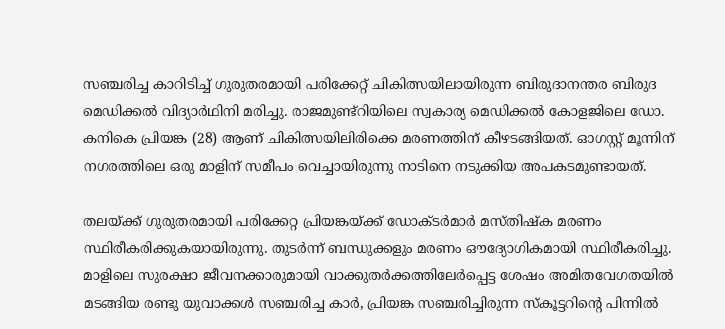സഞ്ചരിച്ച കാറിടിച്ച് ഗുരുതരമായി പരിക്കേറ്റ് ചികിത്സയിലായിരുന്ന ബിരുദാനന്തര ബിരുദ മെഡിക്കല്‍ വിദ്യാര്‍ഥിനി മരിച്ചു. രാജമുണ്ട്റിയിലെ സ്വകാര്യ മെഡിക്കല്‍ കോളജിലെ ഡോ. കനികെ പ്രിയങ്ക (28) ആണ് ചികിത്സയിലിരിക്കെ മരണത്തിന് കീഴടങ്ങിയത്. ഓഗസ്റ്റ് മൂന്നിന് നഗരത്തിലെ ഒരു മാളിന് സമീപം വെച്ചായിരുന്നു നാടിനെ നടുക്കിയ അപകടമുണ്ടായത്.

തലയ്ക്ക് ഗുരുതരമായി പരിക്കേറ്റ പ്രിയങ്കയ്ക്ക് ഡോക്ടര്‍മാര്‍ മസ്തിഷ്‌ക മരണം സ്ഥിരീകരിക്കുകയായിരുന്നു. തുടര്‍ന്ന് ബന്ധുക്കളും മരണം ഔദ്യോഗികമായി സ്ഥിരീകരിച്ചു. മാളിലെ സുരക്ഷാ ജീവനക്കാരുമായി വാക്കുതര്‍ക്കത്തിലേര്‍പ്പെട്ട ശേഷം അമിതവേഗതയില്‍ മടങ്ങിയ രണ്ടു യുവാക്കള്‍ സഞ്ചരിച്ച കാര്‍, പ്രിയങ്ക സഞ്ചരിച്ചിരുന്ന സ്‌കൂട്ടറിന്റെ പിന്നില്‍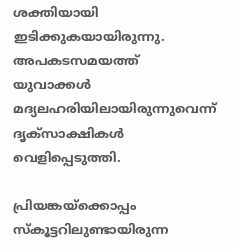ശക്തിയായി ഇടിക്കുകയായിരുന്നു. അപകടസമയത്ത് യുവാക്കള്‍ മദ്യലഹരിയിലായിരുന്നുവെന്ന് ദൃക്‌സാക്ഷികള്‍ വെളിപ്പെടുത്തി.

പ്രിയങ്കയ്‌ക്കൊപ്പം സ്‌കൂട്ടറിലുണ്ടായിരുന്ന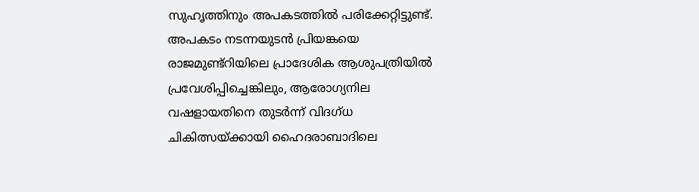സുഹൃത്തിനും അപകടത്തില്‍ പരിക്കേറ്റിട്ടുണ്ട്. അപകടം നടന്നയുടന്‍ പ്രിയങ്കയെ രാജമുണ്ട്റിയിലെ പ്രാദേശിക ആശുപത്രിയില്‍ പ്രവേശിപ്പിച്ചെങ്കിലും, ആരോഗ്യനില വഷളായതിനെ തുടര്‍ന്ന് വിദഗ്ധ ചികിത്സയ്ക്കായി ഹൈദരാബാദിലെ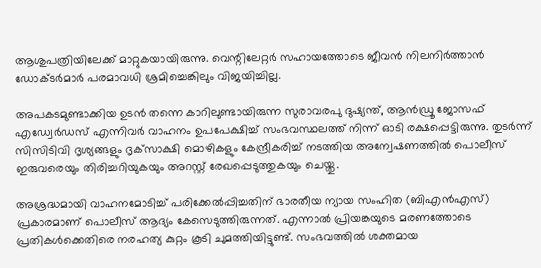ആശുപത്രിയിലേക്ക് മാറ്റുകയായിരുന്നു. വെന്റിലേറ്റര്‍ സഹായത്തോടെ ജീവന്‍ നിലനിര്‍ത്താന്‍ ഡോക്ടര്‍മാര്‍ പരമാവധി ശ്രമിച്ചെങ്കിലും വിജയിച്ചില്ല.

അപകടമുണ്ടാക്കിയ ഉടന്‍ തന്നെ കാറിലുണ്ടായിരുന്ന സുരാവരപു ദുഷ്യന്ത്, ആന്‍ഡ്രൂ ജോസഫ് എഡ്വേര്‍ഡസ് എന്നിവര്‍ വാഹനം ഉപപേക്ഷിച്ച് സംഭവസ്ഥലത്ത് നിന്ന് ഓടി രക്ഷപ്പെട്ടിരുന്നു. തുടര്‍ന്ന് സിസിടിവി ദൃശ്യങ്ങളും ദൃക്‌സാക്ഷി മൊഴികളും കേന്ദ്രീകരിച്ച് നടത്തിയ അന്വേഷണത്തില്‍ പൊലീസ് ഇരുവരെയും തിരിച്ചറിയുകയും അറസ്റ്റ് രേഖപ്പെടുത്തുകയും ചെയ്തു.

അശ്രദ്ധമായി വാഹനമോടിച്ച് പരിക്കേല്‍പ്പിച്ചതിന് ഭാരതീയ ന്യായ സംഹിത (ബിഎന്‍എസ്) പ്രകാരമാണ് പൊലീസ് ആദ്യം കേസെടുത്തിരുന്നത്. എന്നാല്‍ പ്രിയങ്കയുടെ മരണത്തോടെ പ്രതികള്‍ക്കെതിരെ നരഹത്യ കുറ്റം കൂടി ചുമത്തിയിട്ടുണ്ട്. സംഭവത്തില്‍ ശക്തമായ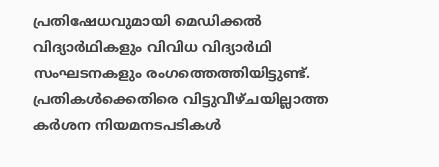പ്രതിഷേധവുമായി മെഡിക്കല്‍ വിദ്യാര്‍ഥികളും വിവിധ വിദ്യാര്‍ഥി സംഘടനകളും രംഗത്തെത്തിയിട്ടുണ്ട്. പ്രതികള്‍ക്കെതിരെ വിട്ടുവീഴ്ചയില്ലാത്ത കര്‍ശന നിയമനടപടികള്‍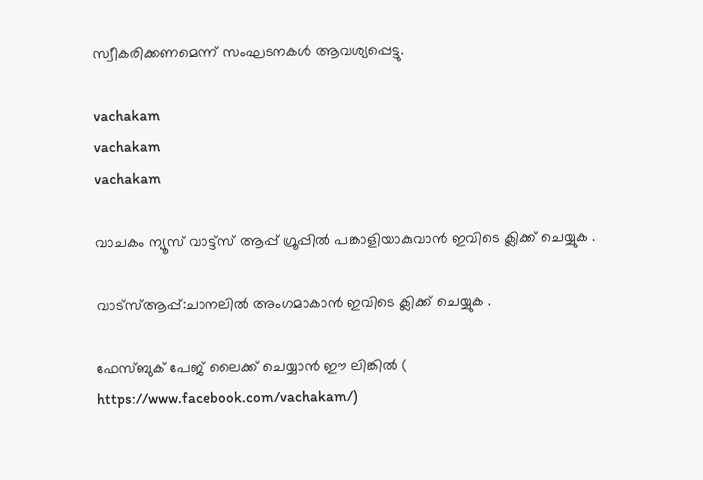സ്വീകരിക്കണമെന്ന് സംഘടനകള്‍ ആവശ്യപ്പെട്ടു.

vachakam
vachakam
vachakam

വാചകം ന്യൂസ് വാട്ട്സ് ആപ്പ് ഗ്രൂപ്പിൽ പങ്കാളിയാകുവാൻ ഇവിടെ ക്ലിക്ക് ചെയ്യുക .

വാട്സ്ആപ്പ്:ചാനലിൽ അംഗമാകാൻ ഇവിടെ ക്ലിക്ക് ചെയ്യുക .

ഫേസ്ബുക് പേജ് ലൈക്ക് ചെയ്യാൻ ഈ ലിങ്കിൽ (
https://www.facebook.com/vachakam/)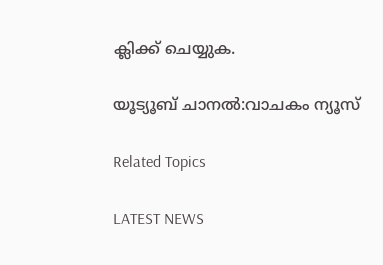ക്ലിക്ക് ചെയ്യുക.

യൂട്യൂബ് ചാനൽ:വാചകം ന്യൂസ്

Related Topics

LATEST NEWS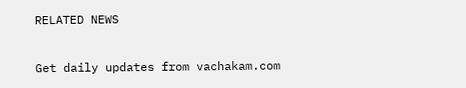RELATED NEWS

Get daily updates from vachakam.com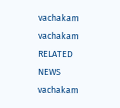vachakam
vachakam
RELATED NEWS
vachakam